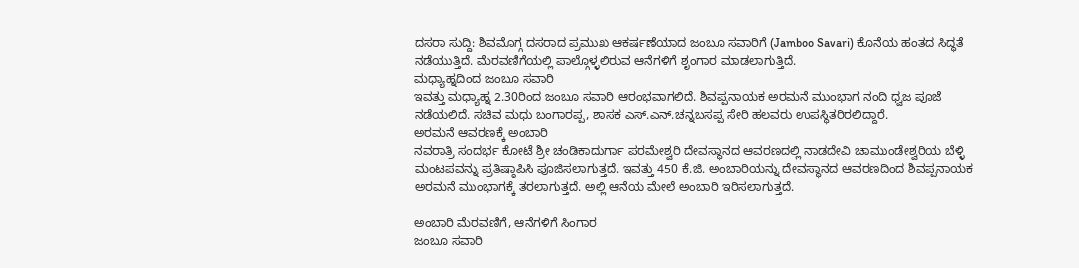ದಸರಾ ಸುದ್ದಿ: ಶಿವಮೊಗ್ಗ ದಸರಾದ ಪ್ರಮುಖ ಆಕರ್ಷಣೆಯಾದ ಜಂಬೂ ಸವಾರಿಗೆ (Jamboo Savari) ಕೊನೆಯ ಹಂತದ ಸಿದ್ಧತೆ ನಡೆಯುತ್ತಿದೆ. ಮೆರವಣಿಗೆಯಲ್ಲಿ ಪಾಲ್ಗೊಳ್ಳಲಿರುವ ಆನೆಗಳಿಗೆ ಶೃಂಗಾರ ಮಾಡಲಾಗುತ್ತಿದೆ.
ಮಧ್ಯಾಹ್ನದಿಂದ ಜಂಬೂ ಸವಾರಿ
ಇವತ್ತು ಮಧ್ಯಾಹ್ನ 2.30ರಿಂದ ಜಂಬೂ ಸವಾರಿ ಆರಂಭವಾಗಲಿದೆ. ಶಿವಪ್ಪನಾಯಕ ಅರಮನೆ ಮುಂಭಾಗ ನಂದಿ ಧ್ವಜ ಪೂಜೆ ನಡೆಯಲಿದೆ. ಸಚಿವ ಮಧು ಬಂಗಾರಪ್ಪ, ಶಾಸಕ ಎಸ್.ಎನ್.ಚನ್ನಬಸಪ್ಪ ಸೇರಿ ಹಲವರು ಉಪಸ್ಥಿತರಿರಲಿದ್ದಾರೆ.
ಅರಮನೆ ಆವರಣಕ್ಕೆ ಅಂಬಾರಿ
ನವರಾತ್ರಿ ಸಂದರ್ಭ ಕೋಟೆ ಶ್ರೀ ಚಂಡಿಕಾದುರ್ಗಾ ಪರಮೇಶ್ವರಿ ದೇವಸ್ಥಾನದ ಆವರಣದಲ್ಲಿ ನಾಡದೇವಿ ಚಾಮುಂಡೇಶ್ವರಿಯ ಬೆಳ್ಳಿ ಮಂಟಪವನ್ನು ಪ್ರತಿಷ್ಠಾಪಿಸಿ ಪೂಜಿಸಲಾಗುತ್ತದೆ. ಇವತ್ತು 450 ಕೆ.ಜಿ. ಅಂಬಾರಿಯನ್ನು ದೇವಸ್ಥಾನದ ಆವರಣದಿಂದ ಶಿವಪ್ಪನಾಯಕ ಅರಮನೆ ಮುಂಭಾಗಕ್ಕೆ ತರಲಾಗುತ್ತದೆ. ಅಲ್ಲಿ ಆನೆಯ ಮೇಲೆ ಅಂಬಾರಿ ಇರಿಸಲಾಗುತ್ತದೆ.

ಅಂಬಾರಿ ಮೆರವಣಿಗೆ, ಆನೆಗಳಿಗೆ ಸಿಂಗಾರ
ಜಂಬೂ ಸವಾರಿ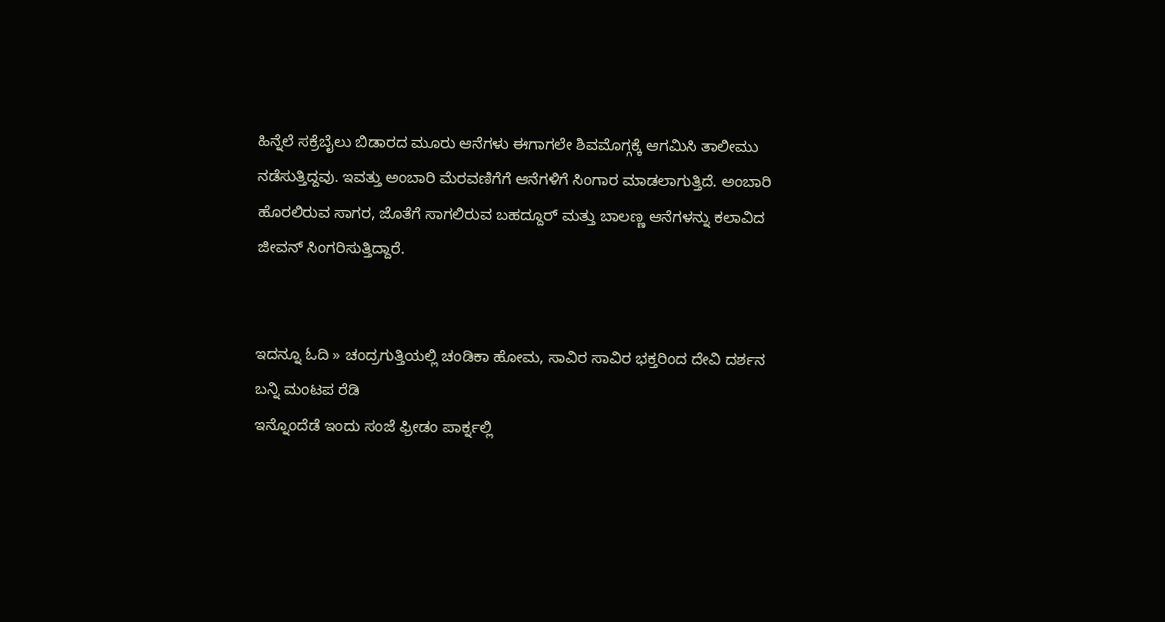ಹಿನ್ನೆಲೆ ಸಕ್ರೆಬೈಲು ಬಿಡಾರದ ಮೂರು ಆನೆಗಳು ಈಗಾಗಲೇ ಶಿವಮೊಗ್ಗಕ್ಕೆ ಆಗಮಿಸಿ ತಾಲೀಮು ನಡೆಸುತ್ತಿದ್ದವು. ಇವತ್ತು ಅಂಬಾರಿ ಮೆರವಣಿಗೆಗೆ ಆನೆಗಳಿಗೆ ಸಿಂಗಾರ ಮಾಡಲಾಗುತ್ತಿದೆ. ಅಂಬಾರಿ ಹೊರಲಿರುವ ಸಾಗರ, ಜೊತೆಗೆ ಸಾಗಲಿರುವ ಬಹದ್ದೂರ್ ಮತ್ತು ಬಾಲಣ್ಣ ಆನೆಗಳನ್ನು ಕಲಾವಿದ ಜೀವನ್ ಸಿಂಗರಿಸುತ್ತಿದ್ದಾರೆ.


ಇದನ್ನೂ ಓದಿ » ಚಂದ್ರಗುತ್ತಿಯಲ್ಲಿ ಚಂಡಿಕಾ ಹೋಮ, ಸಾವಿರ ಸಾವಿರ ಭಕ್ತರಿಂದ ದೇವಿ ದರ್ಶನ
ಬನ್ನಿ ಮಂಟಪ ರೆಡಿ
ಇನ್ನೊಂದೆಡೆ ಇಂದು ಸಂಜೆ ಫ್ರೀಡಂ ಪಾರ್ಕ್ನಲ್ಲಿ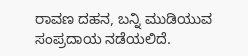ರಾವಣ ದಹನ, ಬನ್ನಿ ಮುಡಿಯುವ ಸಂಪ್ರದಾಯ ನಡೆಯಲಿದೆ.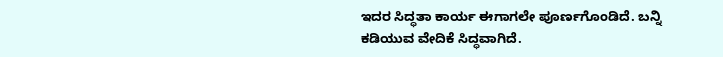ಇದರ ಸಿದ್ಧತಾ ಕಾರ್ಯ ಈಗಾಗಲೇ ಪೂರ್ಣಗೊಂಡಿದೆ. ಬನ್ನಿ ಕಡಿಯುವ ವೇದಿಕೆ ಸಿದ್ಧವಾಗಿದೆ.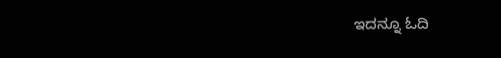ಇದನ್ನೂ ಓದಿ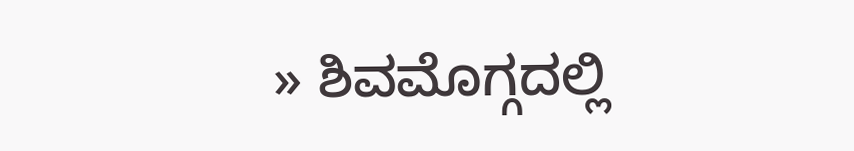» ಶಿವಮೊಗ್ಗದಲ್ಲಿ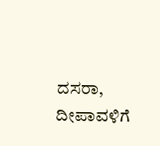ದಸರಾ, ದೀಪಾವಳಿಗೆ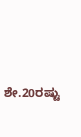ಶೇ.20ರಷ್ಟು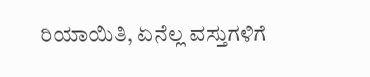ರಿಯಾಯಿತಿ, ಏನೆಲ್ಲ ವಸ್ತುಗಳಿಗೆ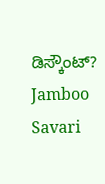ಡಿಸ್ಕೌಂಟ್?
Jamboo Savari